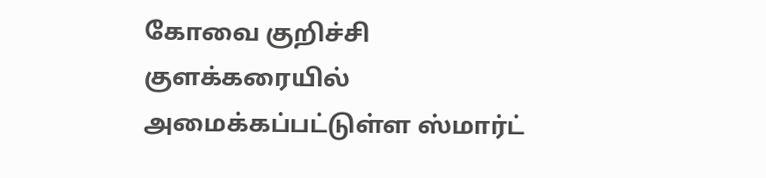கோவை குறிச்சி குளக்கரையில் அமைக்கப்பட்டுள்ள ஸ்மார்ட்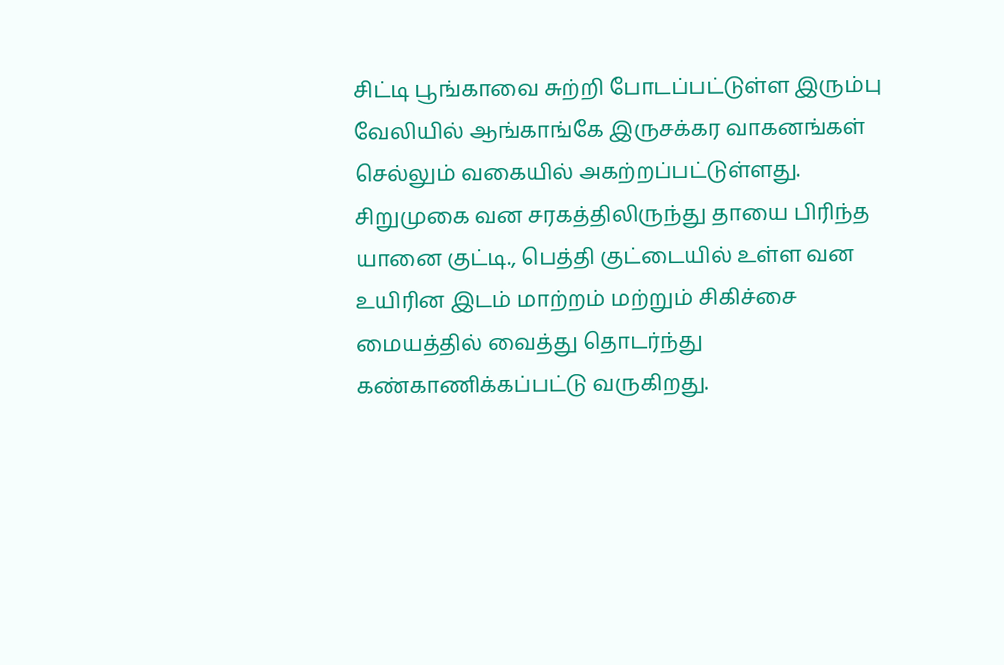சிட்டி பூங்காவை சுற்றி போடப்பட்டுள்ள இரும்பு வேலியில் ஆங்காங்கே இருசக்கர வாகனங்கள் செல்லும் வகையில் அகற்றப்பட்டுள்ளது.
சிறுமுகை வன சரகத்திலிருந்து தாயை பிரிந்த யானை குட்டி., பெத்தி குட்டையில் உள்ள வன உயிரின இடம் மாற்றம் மற்றும் சிகிச்சை மையத்தில் வைத்து தொடர்ந்து கண்காணிக்கப்பட்டு வருகிறது.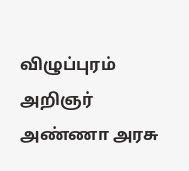விழுப்புரம் அறிஞர் அண்ணா அரசு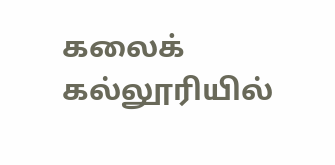கலைக் கல்லூரியில்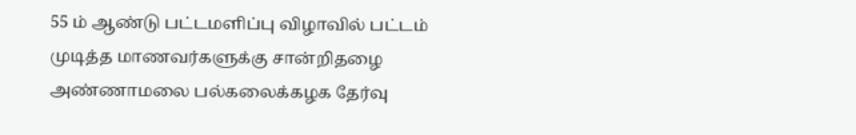55 ம் ஆண்டு பட்டமளிப்பு விழாவில் பட்டம் முடித்த மாணவர்களுக்கு சான்றிதழை அண்ணாமலை பல்கலைக்கழக தேர்வு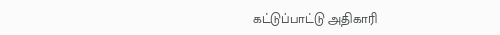கட்டுப்பாட்டு அதிகாரி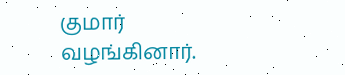குமார் வழங்கினார்.